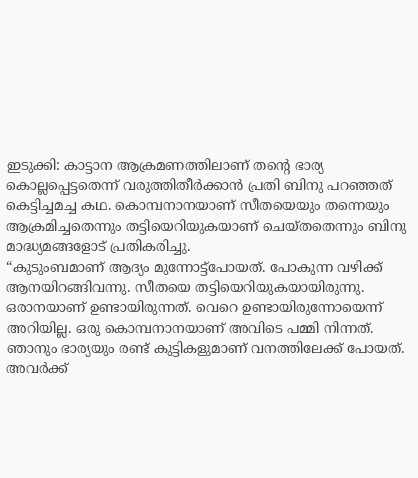ഇടുക്കി: കാട്ടാന ആക്രമണത്തിലാണ് തന്റെ ഭാര്യ കൊല്ലപ്പെട്ടതെന്ന് വരുത്തിതീർക്കാൻ പ്രതി ബിനു പറഞ്ഞത് കെട്ടിച്ചമച്ച കഥ. കൊമ്പനാനയാണ് സീതയെയും തന്നെയും ആക്രമിച്ചതെന്നും തട്ടിയെറിയുകയാണ് ചെയ്തതെന്നും ബിനു മാദ്ധ്യമങ്ങളോട് പ്രതികരിച്ചു.
“കുടുംബമാണ് ആദ്യം മുന്നോട്ട്പോയത്. പോകുന്ന വഴിക്ക് ആനയിറങ്ങിവന്നു. സീതയെ തട്ടിയെറിയുകയായിരുന്നു. ഒരാനയാണ് ഉണ്ടായിരുന്നത്. വെറെ ഉണ്ടായിരുന്നോയെന്ന് അറിയില്ല. ഒരു കൊമ്പനാനയാണ് അവിടെ പമ്മി നിന്നത്. ഞാനും ഭാര്യയും രണ്ട് കുട്ടികളുമാണ് വനത്തിലേക്ക് പോയത്. അവർക്ക്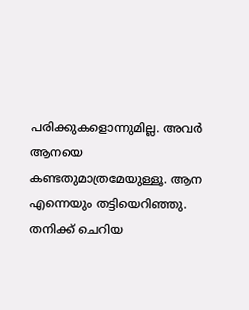പരിക്കുകളൊന്നുമില്ല. അവർ ആനയെ കണ്ടതുമാത്രമേയുള്ളൂ. ആന എന്നെയും തട്ടിയെറിഞ്ഞു. തനിക്ക് ചെറിയ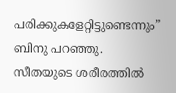പരിക്കുകളേറ്റിട്ടുണ്ടെന്നും” ബിനു പറഞ്ഞു.
സീതയുടെ ശരീരത്തിൽ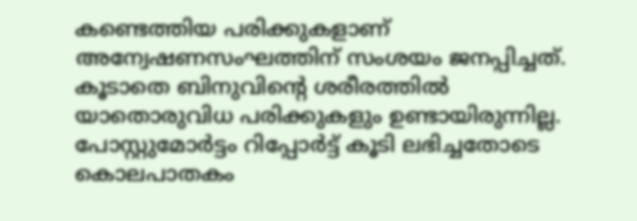കണ്ടെത്തിയ പരിക്കുകളാണ് അന്വേഷണസംഘത്തിന് സംശയം ജനപ്പിച്ചത്. കൂടാതെ ബിനുവിന്റെ ശരീരത്തിൽ യാതൊരുവിധ പരിക്കുകളും ഉണ്ടായിരുന്നില്ല. പോസ്റ്റുമോർട്ടം റിപ്പോർട്ട് കൂടി ലഭിച്ചതോടെ കൊലപാതകം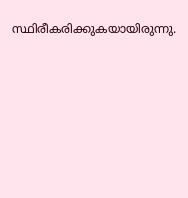സ്ഥിരീകരിക്കുകയായിരുന്നു.